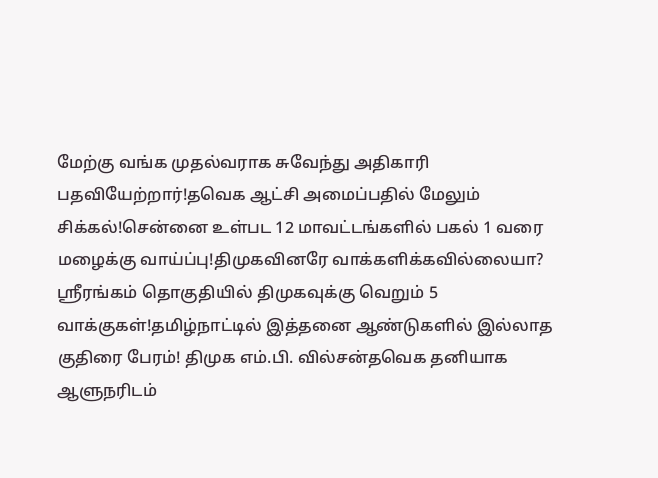மேற்கு வங்க முதல்வராக சுவேந்து அதிகாரி பதவியேற்றார்!தவெக ஆட்சி அமைப்பதில் மேலும் சிக்கல்!சென்னை உள்பட 12 மாவட்டங்களில் பகல் 1 வரை மழைக்கு வாய்ப்பு!திமுகவினரே வாக்களிக்கவில்லையா? ஸ்ரீரங்கம் தொகுதியில் திமுகவுக்கு வெறும் 5 வாக்குகள்!தமிழ்நாட்டில் இத்தனை ஆண்டுகளில் இல்லாத குதிரை பேரம்! திமுக எம்.பி. வில்சன்தவெக தனியாக ஆளுநரிடம்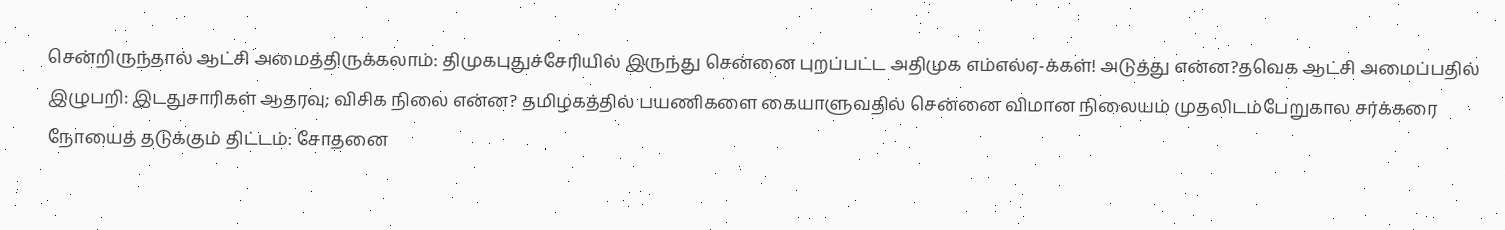சென்றிருந்தால் ஆட்சி அமைத்திருக்கலாம்: திமுகபுதுச்சேரியில் இருந்து சென்னை புறப்பட்ட அதிமுக எம்எல்ஏ-க்கள்! அடுத்து என்ன?தவெக ஆட்சி அமைப்பதில் இழுபறி: இடதுசாரிகள் ஆதரவு; விசிக நிலை என்ன? தமிழகத்தில் பயணிகளை கையாளுவதில் சென்னை விமான நிலையம் முதலிடம்பேறுகால சர்க்கரை நோயைத் தடுக்கும் திட்டம்: சோதனை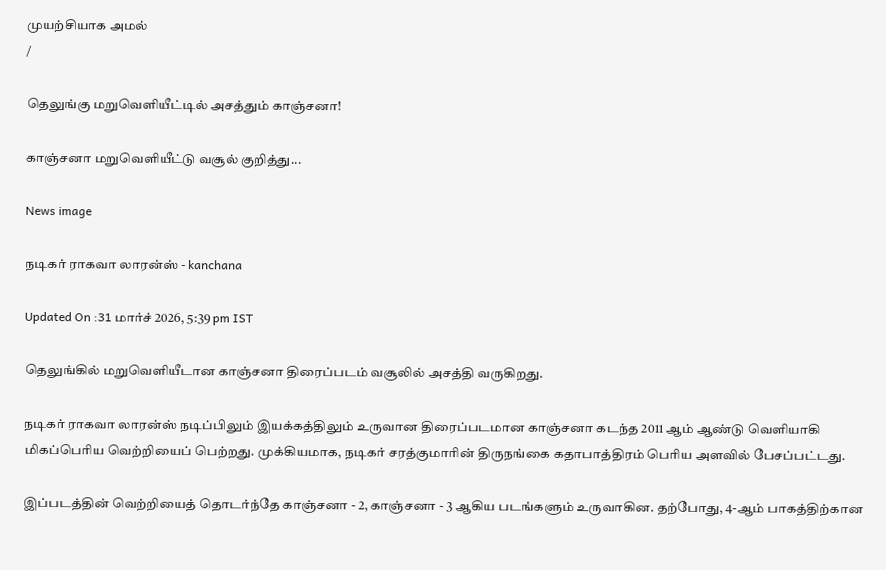முயற்சியாக அமல்
/

தெலுங்கு மறுவெளியீட்டில் அசத்தும் காஞ்சனா!

காஞ்சனா மறுவெளியீட்டு வசூல் குறித்து...

News image

நடிகர் ராகவா லாரன்ஸ் - kanchana

Updated On :31 மார்ச் 2026, 5:39 pm IST

தெலுங்கில் மறுவெளியீடான காஞ்சனா திரைப்படம் வசூலில் அசத்தி வருகிறது.

நடிகர் ராகவா லாரன்ஸ் நடிப்பிலும் இயக்கத்திலும் உருவான திரைப்படமான காஞ்சனா கடந்த 2011 ஆம் ஆண்டு வெளியாகி மிகப்பெரிய வெற்றியைப் பெற்றது. முக்கியமாக, நடிகர் சரத்குமாரின் திருநங்கை கதாபாத்திரம் பெரிய அளவில் பேசப்பட்டது.

இப்படத்தின் வெற்றியைத் தொடர்ந்தே காஞ்சனா - 2, காஞ்சனா - 3 ஆகிய படங்களும் உருவாகின. தற்போது, 4-ஆம் பாகத்திற்கான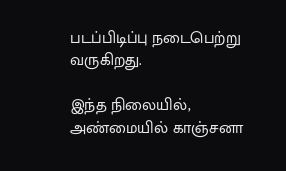படப்பிடிப்பு நடைபெற்று வருகிறது.

இந்த நிலையில், அண்மையில் காஞ்சனா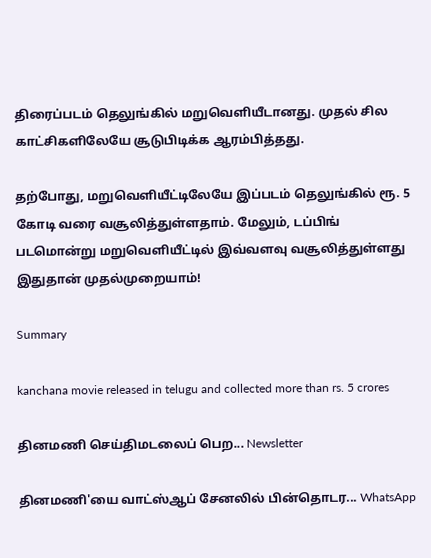திரைப்படம் தெலுங்கில் மறுவெளியீடானது. முதல் சில காட்சிகளிலேயே சூடுபிடிக்க ஆரம்பித்தது.

தற்போது, மறுவெளியீட்டிலேயே இப்படம் தெலுங்கில் ரூ. 5 கோடி வரை வசூலித்துள்ளதாம். மேலும், டப்பிங் படமொன்று மறுவெளியீட்டில் இவ்வளவு வசூலித்துள்ளது இதுதான் முதல்முறையாம்!

Summary

kanchana movie released in telugu and collected more than rs. 5 crores

தினமணி செய்திமடலைப் பெற... Newsletter

தினமணி'யை வாட்ஸ்ஆப் சேனலில் பின்தொடர... WhatsApp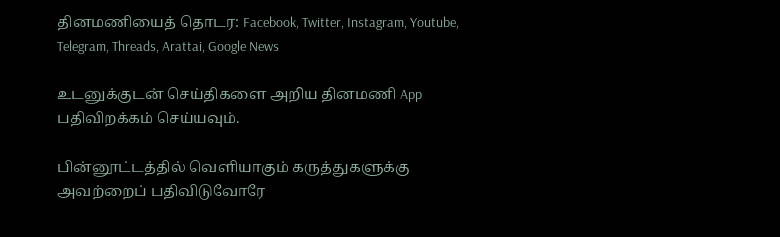தினமணியைத் தொடர: Facebook, Twitter, Instagram, Youtube, Telegram, Threads, Arattai, Google News

உடனுக்குடன் செய்திகளை அறிய தினமணி App பதிவிறக்கம் செய்யவும்.

பின்னூட்டத்தில் வெளியாகும் கருத்துகளுக்கு அவற்றைப் பதிவிடுவோரே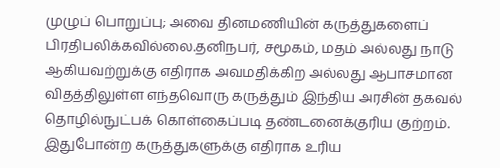முழுப் பொறுப்பு; அவை தினமணியின் கருத்துகளைப் பிரதிபலிக்கவில்லை.தனிநபர், சமூகம், மதம் அல்லது நாடு ஆகியவற்றுக்கு எதிராக அவமதிக்கிற அல்லது ஆபாசமான விதத்திலுள்ள எந்தவொரு கருத்தும் இந்திய அரசின் தகவல் தொழில்நுட்பக் கொள்கைப்படி தண்டனைக்குரிய குற்றம். இதுபோன்ற கருத்துகளுக்கு எதிராக உரிய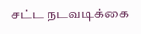சட்ட நடவடிக்கை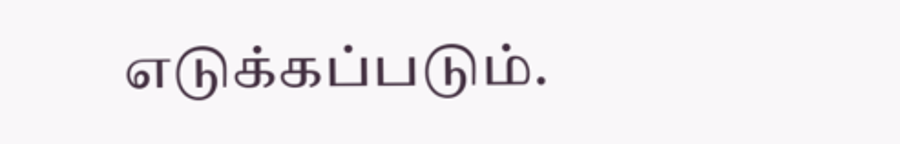எடுக்கப்படும்.